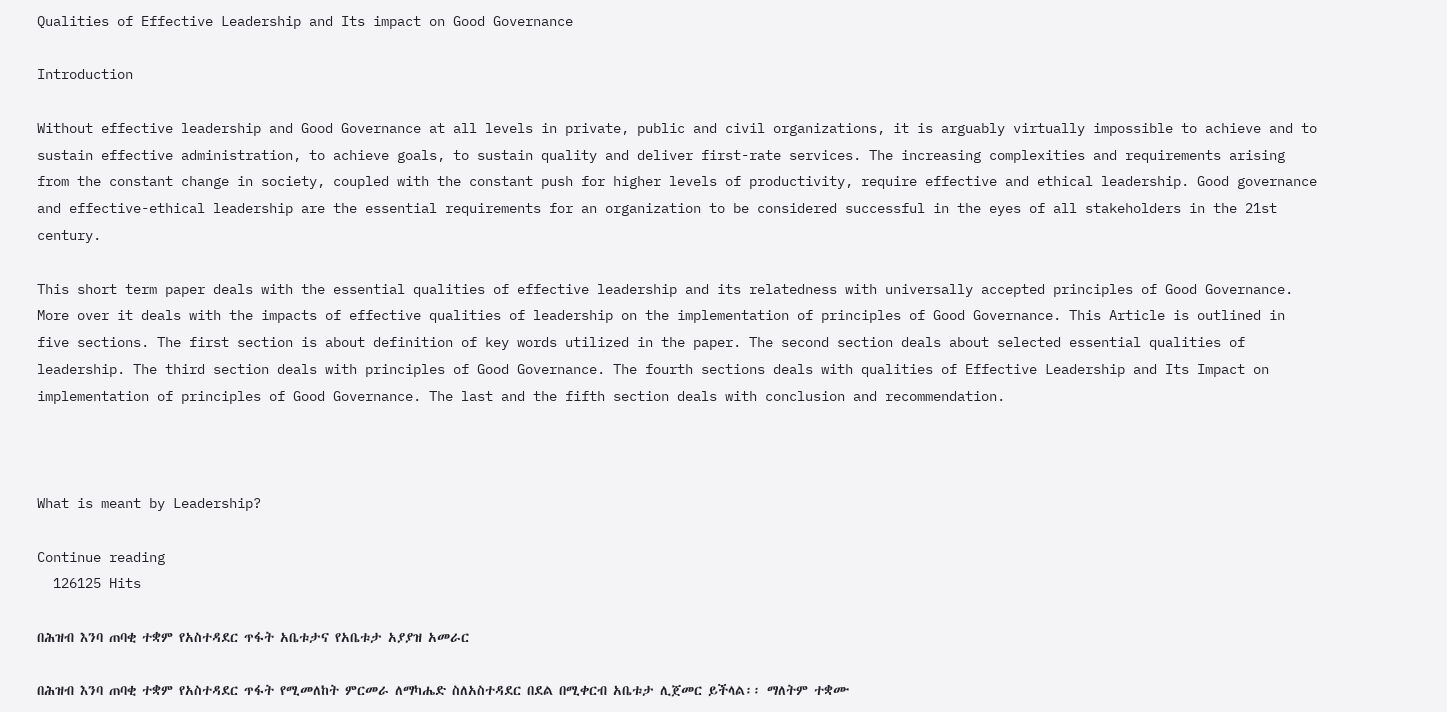Qualities of Effective Leadership and Its impact on Good Governance

Introduction

Without effective leadership and Good Governance at all levels in private, public and civil organizations, it is arguably virtually impossible to achieve and to sustain effective administration, to achieve goals, to sustain quality and deliver first-rate services. The increasing complexities and requirements arising from the constant change in society, coupled with the constant push for higher levels of productivity, require effective and ethical leadership. Good governance and effective-ethical leadership are the essential requirements for an organization to be considered successful in the eyes of all stakeholders in the 21st century.

This short term paper deals with the essential qualities of effective leadership and its relatedness with universally accepted principles of Good Governance. More over it deals with the impacts of effective qualities of leadership on the implementation of principles of Good Governance. This Article is outlined in five sections. The first section is about definition of key words utilized in the paper. The second section deals about selected essential qualities of leadership. The third section deals with principles of Good Governance. The fourth sections deals with qualities of Effective Leadership and Its Impact on implementation of principles of Good Governance. The last and the fifth section deals with conclusion and recommendation.



What is meant by Leadership?

Continue reading
  126125 Hits

በሕዝብ እንባ ጠባቂ ተቋም የአስተዳደር ጥፋት አቤቱታና የአቤቱታ አያያዝ አመራር

በሕዝብ እንባ ጠባቂ ተቋም የአስተዳደር ጥፋት የሚመለከት ምርመራ ለማካሔድ ስለአስተዳደር በደል በሚቀርብ አቤቱታ ሊጀመር ይችላል፡፡ ማለትም ተቋሙ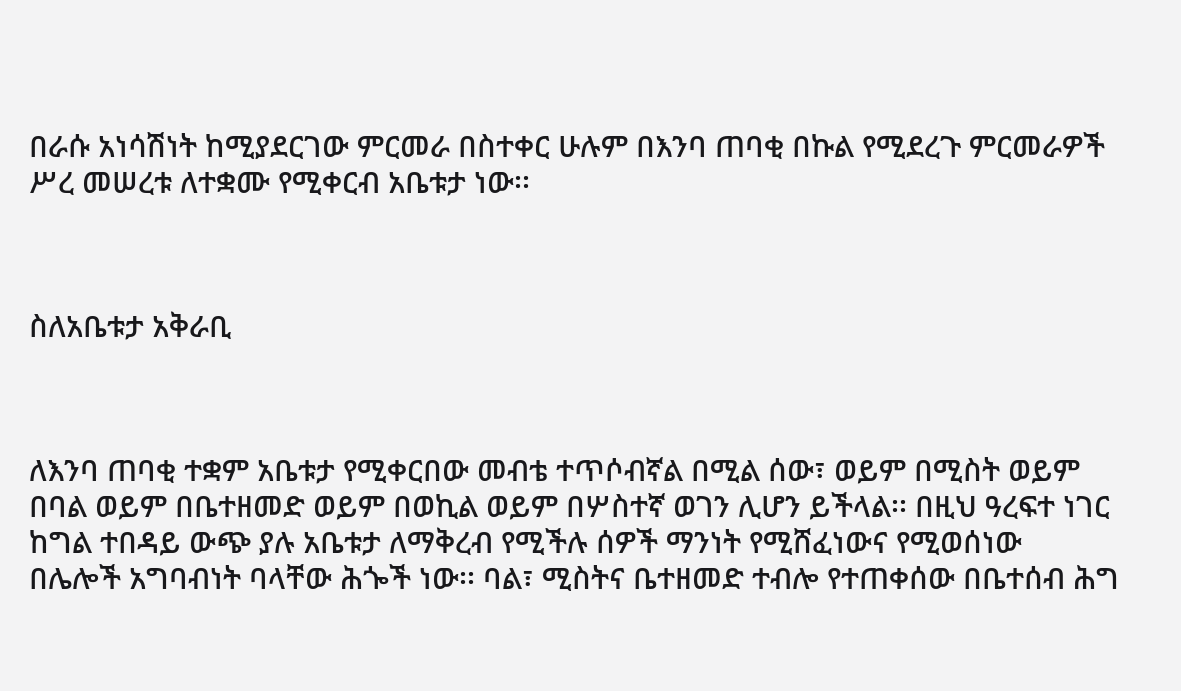በራሱ አነሳሽነት ከሚያደርገው ምርመራ በስተቀር ሁሉም በእንባ ጠባቂ በኩል የሚደረጉ ምርመራዎች ሥረ መሠረቱ ለተቋሙ የሚቀርብ አቤቱታ ነው፡፡



ስለአቤቱታ አቅራቢ



ለእንባ ጠባቂ ተቋም አቤቱታ የሚቀርበው መብቴ ተጥሶብኛል በሚል ሰው፣ ወይም በሚስት ወይም በባል ወይም በቤተዘመድ ወይም በወኪል ወይም በሦስተኛ ወገን ሊሆን ይችላል፡፡ በዚህ ዓረፍተ ነገር ከግል ተበዳይ ውጭ ያሉ አቤቱታ ለማቅረብ የሚችሉ ሰዎች ማንነት የሚሸፈነውና የሚወሰነው በሌሎች አግባብነት ባላቸው ሕጐች ነው፡፡ ባል፣ ሚስትና ቤተዘመድ ተብሎ የተጠቀሰው በቤተሰብ ሕግ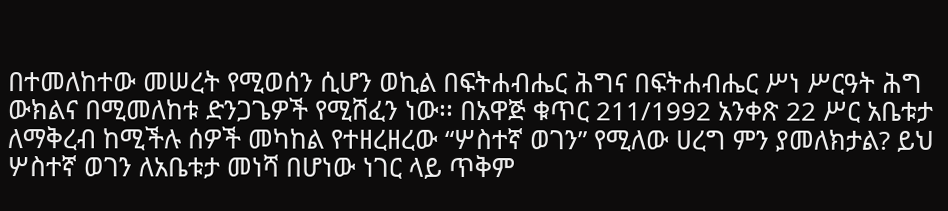በተመለከተው መሠረት የሚወሰን ሲሆን ወኪል በፍትሐብሔር ሕግና በፍትሐብሔር ሥነ ሥርዓት ሕግ ውክልና በሚመለከቱ ድንጋጌዎች የሚሸፈን ነው፡፡ በአዋጅ ቁጥር 211/1992 አንቀጽ 22 ሥር አቤቱታ ለማቅረብ ከሚችሉ ሰዎች መካከል የተዘረዘረው “ሦስተኛ ወገን” የሚለው ሀረግ ምን ያመለክታል? ይህ ሦስተኛ ወገን ለአቤቱታ መነሻ በሆነው ነገር ላይ ጥቅም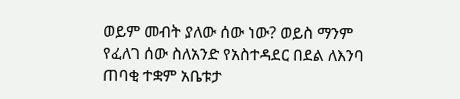ወይም መብት ያለው ሰው ነው? ወይስ ማንም የፈለገ ሰው ስለአንድ የአስተዳደር በደል ለእንባ ጠባቂ ተቋም አቤቱታ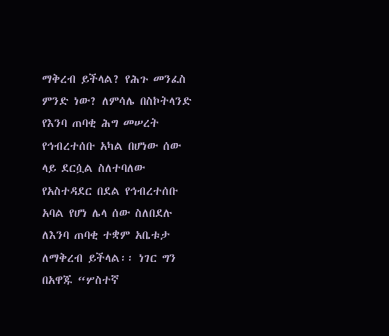ማቅረብ ይችላል? የሕጉ መንፈስ ምንድ ነው? ለምሳሌ በስኮትላንድ የእንባ ጠባቂ ሕግ መሠረት የኅብረተሰቡ አካል በሆነው ሰው ላይ ደርሷል ስለተባለው የአስተዳደር በደል የኅብረተሰቡ አባል የሆነ ሌላ ሰው ስለበደሉ ለእንባ ጠባቂ ተቋም አቤቱታ ለማቅረብ ይችላል፡፡ ነገር ግን በአዋጁ “ሦስተኛ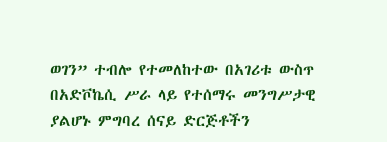ወገን” ተብሎ የተመለከተው በአገሪቱ ውስጥ በአድቮኬሲ ሥራ ላይ የተሰማሩ መንግሥታዊ ያልሆኑ ምግባረ ሰናይ ድርጅቶችን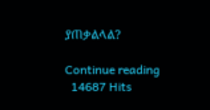ያጠቃልላል?

Continue reading
  14687 Hits